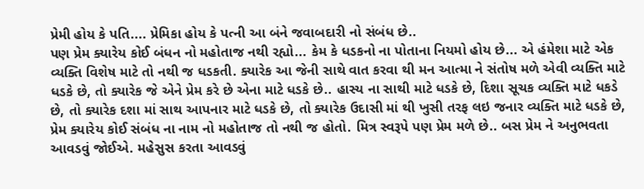પ્રેમી હોય કે પતિ.... પ્રેમિકા હોય કે પત્ની આ બંને જવાબદારી નો સંબંધ છે..
પણ પ્રેમ ક્યારેય કોઈ બંધન નો મહોતાજ નથી રહ્યો... કેમ કે ધડકનો ના પોતાના નિયમો હોય છે... એ હંમેશા માટે એક વ્યક્તિ વિશેષ માટે તો નથી જ ધડકતી. ક્યારેક આ જેની સાથે વાત કરવા થી મન આત્મા ને સંતોષ મળે એવી વ્યક્તિ માટે ધડકે છે, તો ક્યારેક જે એને પ્રેમ કરે છે એના માટે ધડકે છે.. હાસ્ય ના સાથી માટે ધડકે છે, દિશા સૂચક વ્યક્તિ માટે ધકડે છે, તો ક્યારેક દશા માં સાથ આપનાર માટે ધડકે છે, તો ક્યારેક ઉદાસી માં થી ખુસી તરફ લઇ જનાર વ્યક્તિ માટે ધડકે છે, પ્રેમ ક્યારેય કોઈ સંબંધ ના નામ નો મહોતાજ તો નથી જ હોતો. મિત્ર સ્વરૂપે પણ પ્રેમ મળે છે.. બસ પ્રેમ ને અનુભવતા આવડવું જોઈએ. મહેસુસ કરતા આવડવું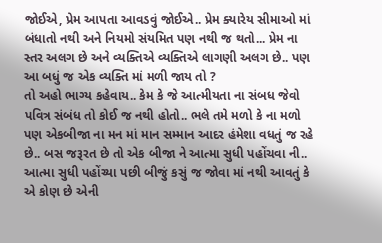જોઈએ, પ્રેમ આપતા આવડવું જોઈએ.. પ્રેમ ક્યારેય સીમાઓ માં બંધાતો નથી અને નિયમો સંયમિત પણ નથી જ થતો... પ્રેમ ના સ્તર અલગ છે અને વ્યક્તિએ વ્યક્તિએ લાગણી અલગ છે.. પણ આ બધું જ એક વ્યક્તિ માં મળી જાય તો ?
તો અહો ભાગ્ય કહેવાય.. કેમ કે જે આત્મીયતા ના સંબધ જેવો પવિત્ર સંબંધ તો કોઈ જ નથી હોતો.. ભલે તમે મળો કે ના મળો પણ એકબીજા ના મન માં માન સમ્માન આદર હંમેશા વધતું જ રહે છે.. બસ જરૂરત છે તો એક બીજા ને આત્મા સુધી પહોંચવા ની.. આત્મા સુધી પહોંચ્યા પછી બીજું કસું જ જોવા માં નથી આવતું કે એ કોણ છે એની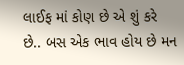લાઈફ માં કોણ છે એ શું કરે છે.. બસ એક ભાવ હોય છે મન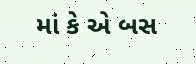માં કે એ બસ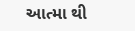આત્મા થી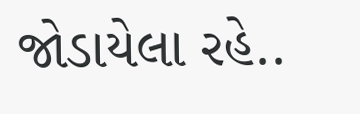જોડાયેલા રહે..